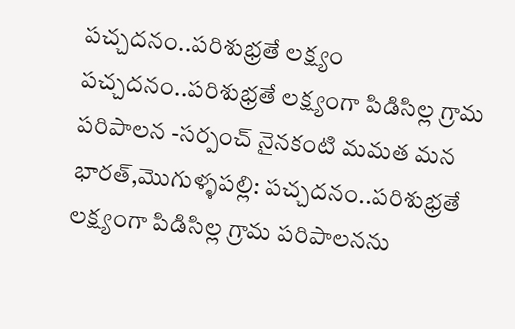పచ్చదనం..పరిశుభ్రతే లక్ష్యం
పచ్చదనం..పరిశుభ్రతే లక్ష్యంగా పిడిసిల్ల గ్రామ పరిపాలన -సర్పంచ్ నైనకంటి మమత మన భారత్,మొగుళ్ళపల్లి: పచ్చదనం..పరిశుభ్రతే లక్ష్యంగా పిడిసిల్ల గ్రామ పరిపాలనను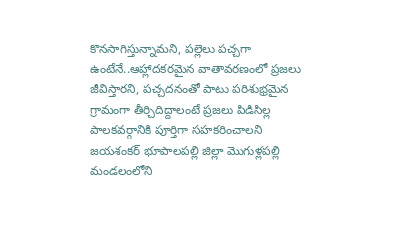కొనసాగిస్తున్నామని, పల్లెలు పచ్చగా ఉంటేనే..ఆహ్లాదకరమైన వాతావరణంలో ప్రజలు జీవిస్తారని, పచ్చదనంతో పాటు పరిశుభ్రమైన గ్రామంగా తీర్చిదిద్దాలంటే ప్రజలు పిడిసిల్ల పాలకవర్గానికి పూర్తిగా సహకరించాలని జయశంకర్ భూపాలపల్లి జిల్లా మొగుళ్లపల్లి మండలంలోని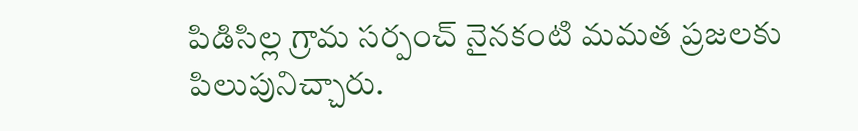పిడిసిల్ల గ్రామ సర్పంచ్ నైనకంటి మమత ప్రజలకు పిలుపునిచ్చారు.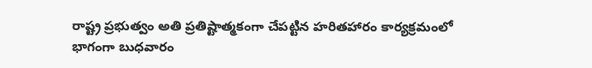రాష్ట్ర ప్రభుత్వం అతి ప్రతిష్టాత్మకంగా చేపట్టిన హరితహారం కార్యక్రమంలో భాగంగా బుధవారం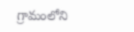గ్రామంలోని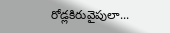రోడ్లకిరువైపులా...